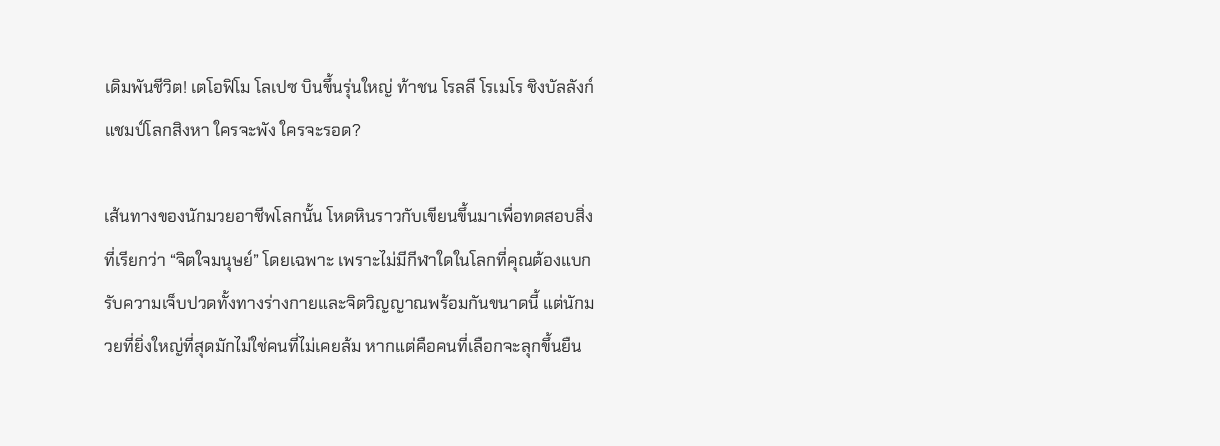เดิมพันชีวิต! เตโอฟิโม โลเปซ บินขึ้นรุ่นใหญ่ ท้าชน โรลลี โรเมโร ชิงบัลลังก์แชมป์โลกสิงหา ใครจะพัง ใครจะรอด?

เส้นทางของนักมวยอาชีพโลกนั้น โหดหินราวกับเขียนขึ้นมาเพื่อทดสอบสิ่งที่เรียกว่า “จิตใจมนุษย์” โดยเฉพาะ เพราะไม่มีกีฬาใดในโลกที่คุณต้องแบกรับความเจ็บปวดทั้งทางร่างกายและจิตวิญญาณพร้อมกันขนาดนี้ แต่นักมวยที่ยิ่งใหญ่ที่สุดมักไม่ใช่คนที่ไม่เคยล้ม หากแต่คือคนที่เลือกจะลุกขึ้นยืน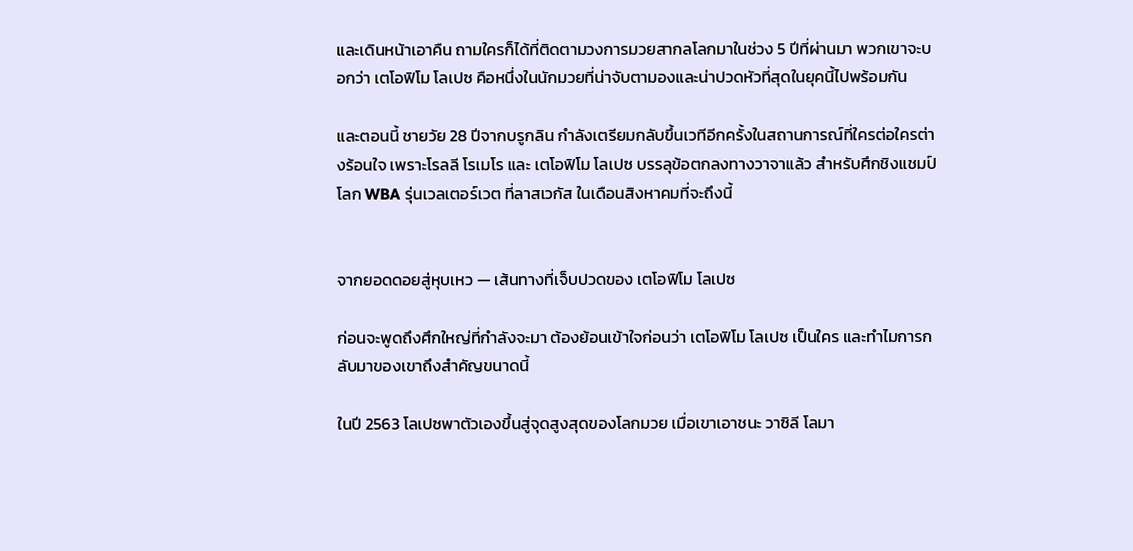และเดินหน้าเอาคืน ถามใครก็ได้ที่ติดตามวงการมวยสากลโลกมาในช่วง 5 ปีที่ผ่านมา พวกเขาจะบอกว่า เตโอฟิโม โลเปซ คือหนึ่งในนักมวยที่น่าจับตามองและน่าปวดหัวที่สุดในยุคนี้ไปพร้อมกัน

และตอนนี้ ชายวัย 28 ปีจากบรูกลิน กำลังเตรียมกลับขึ้นเวทีอีกครั้งในสถานการณ์ที่ใครต่อใครต่างร้อนใจ เพราะโรลลี โรเมโร และ เตโอฟิโม โลเปซ บรรลุข้อตกลงทางวาจาแล้ว สำหรับศึกชิงแชมป์โลก WBA รุ่นเวลเตอร์เวต ที่ลาสเวกัส ในเดือนสิงหาคมที่จะถึงนี้


จากยอดดอยสู่หุบเหว — เส้นทางที่เจ็บปวดของ เตโอฟิโม โลเปซ

ก่อนจะพูดถึงศึกใหญ่ที่กำลังจะมา ต้องย้อนเข้าใจก่อนว่า เตโอฟิโม โลเปซ เป็นใคร และทำไมการกลับมาของเขาถึงสำคัญขนาดนี้

ในปี 2563 โลเปซพาตัวเองขึ้นสู่จุดสูงสุดของโลกมวย เมื่อเขาเอาชนะ วาซิลี โลมา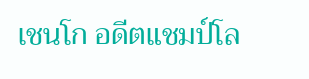เชนโก อดีตแชมป์โล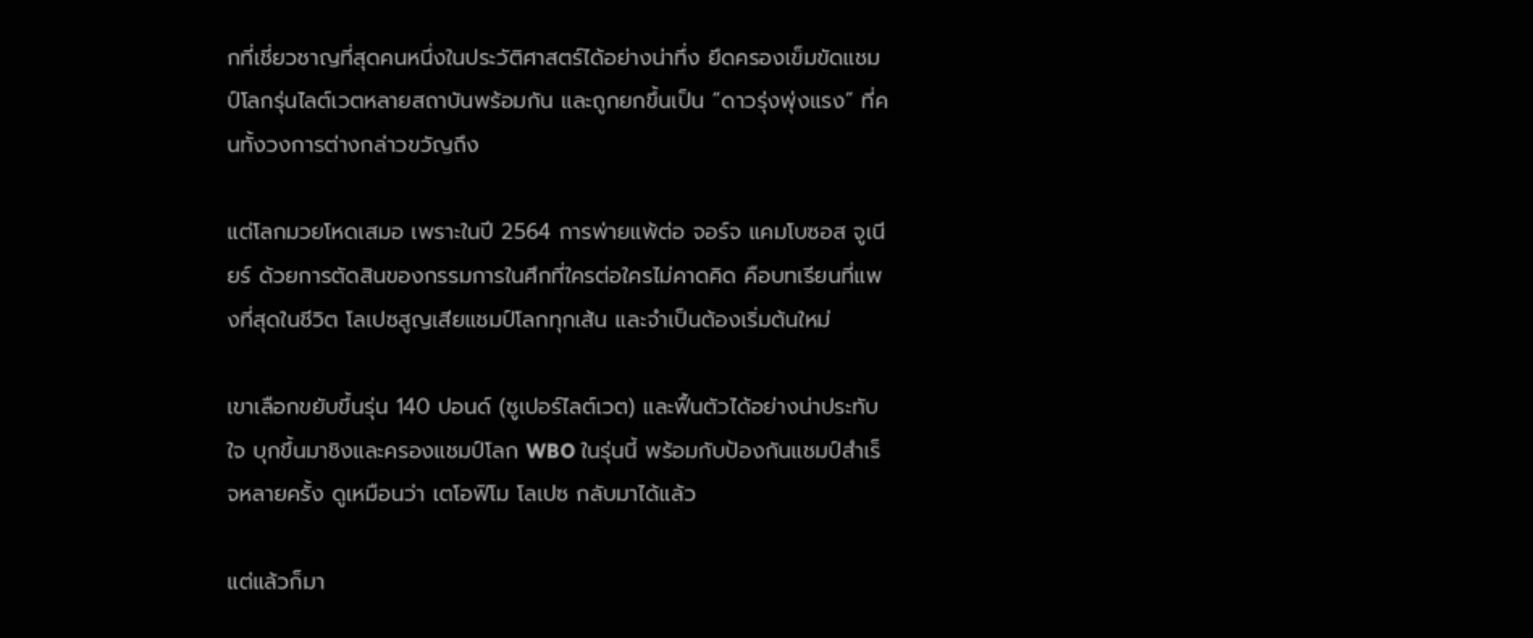กที่เชี่ยวชาญที่สุดคนหนึ่งในประวัติศาสตร์ได้อย่างน่าทึ่ง ยึดครองเข็มขัดแชมป์โลกรุ่นไลต์เวตหลายสถาบันพร้อมกัน และถูกยกขึ้นเป็น “ดาวรุ่งพุ่งแรง” ที่คนทั้งวงการต่างกล่าวขวัญถึง

แต่โลกมวยโหดเสมอ เพราะในปี 2564 การพ่ายแพ้ต่อ จอร์จ แคมโบซอส จูเนียร์ ด้วยการตัดสินของกรรมการในศึกที่ใครต่อใครไม่คาดคิด คือบทเรียนที่แพงที่สุดในชีวิต โลเปซสูญเสียแชมป์โลกทุกเส้น และจำเป็นต้องเริ่มต้นใหม่

เขาเลือกขยับขึ้นรุ่น 140 ปอนด์ (ซูเปอร์ไลต์เวต) และฟื้นตัวได้อย่างน่าประทับใจ บุกขึ้นมาชิงและครองแชมป์โลก WBO ในรุ่นนี้ พร้อมกับป้องกันแชมป์สำเร็จหลายครั้ง ดูเหมือนว่า เตโอฟิโม โลเปซ กลับมาได้แล้ว

แต่แล้วก็มา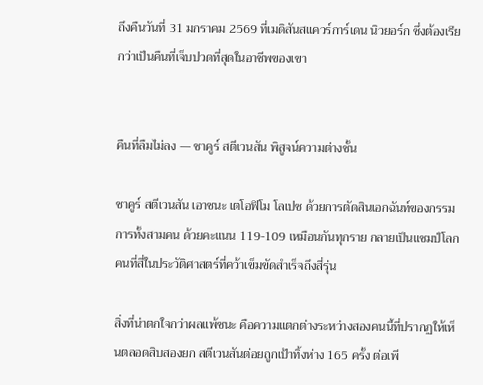ถึงคืนวันที่ 31 มกราคม 2569 ที่เมดิสันสแควร์การ์เดน นิวยอร์ก ซึ่งต้องเรียกว่าเป็นคืนที่เจ็บปวดที่สุดในอาชีพของเขา


คืนที่ลืมไม่ลง — ชาคูร์ สตีเวนสัน พิสูจน์ความต่างชั้น

ชาคูร์ สตีเวนสัน เอาชนะ เตโอฟิโม โลเปซ ด้วยการตัดสินเอกฉันท์ของกรรมการทั้งสามคน ด้วยคะแนน 119-109 เหมือนกันทุกราย กลายเป็นแชมป์โลกคนที่สี่ในประวัติศาสตร์ที่คว้าเข็มขัดสำเร็จถึงสี่รุ่น

สิ่งที่น่าตกใจกว่าผลแพ้ชนะ คือความแตกต่างระหว่างสองคนนี้ที่ปรากฏให้เห็นตลอดสิบสองยก สตีเวนสันต่อยถูกเป้าทิ้งห่าง 165 ครั้ง ต่อเพี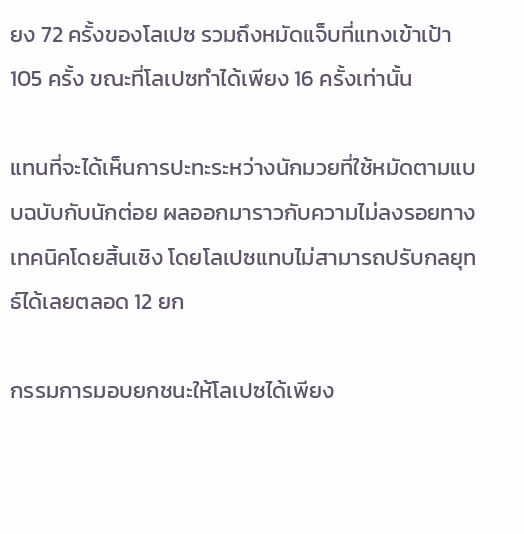ยง 72 ครั้งของโลเปซ รวมถึงหมัดแจ็บที่แทงเข้าเป้า 105 ครั้ง ขณะที่โลเปซทำได้เพียง 16 ครั้งเท่านั้น

แทนที่จะได้เห็นการปะทะระหว่างนักมวยที่ใช้หมัดตามแบบฉบับกับนักต่อย ผลออกมาราวกับความไม่ลงรอยทางเทคนิคโดยสิ้นเชิง โดยโลเปซแทบไม่สามารถปรับกลยุทธ์ได้เลยตลอด 12 ยก

กรรมการมอบยกชนะให้โลเปซได้เพียง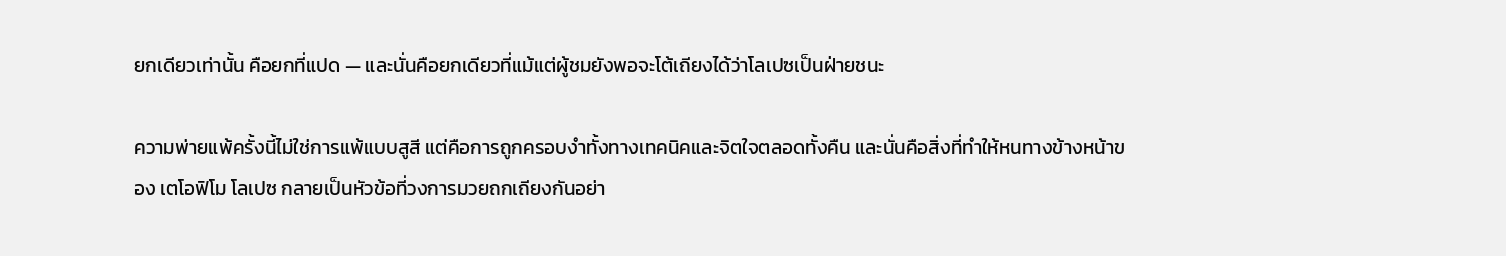ยกเดียวเท่านั้น คือยกที่แปด — และนั่นคือยกเดียวที่แม้แต่ผู้ชมยังพอจะโต้เถียงได้ว่าโลเปซเป็นฝ่ายชนะ

ความพ่ายแพ้ครั้งนี้ไม่ใช่การแพ้แบบสูสี แต่คือการถูกครอบงำทั้งทางเทคนิคและจิตใจตลอดทั้งคืน และนั่นคือสิ่งที่ทำให้หนทางข้างหน้าของ เตโอฟิโม โลเปซ กลายเป็นหัวข้อที่วงการมวยถกเถียงกันอย่า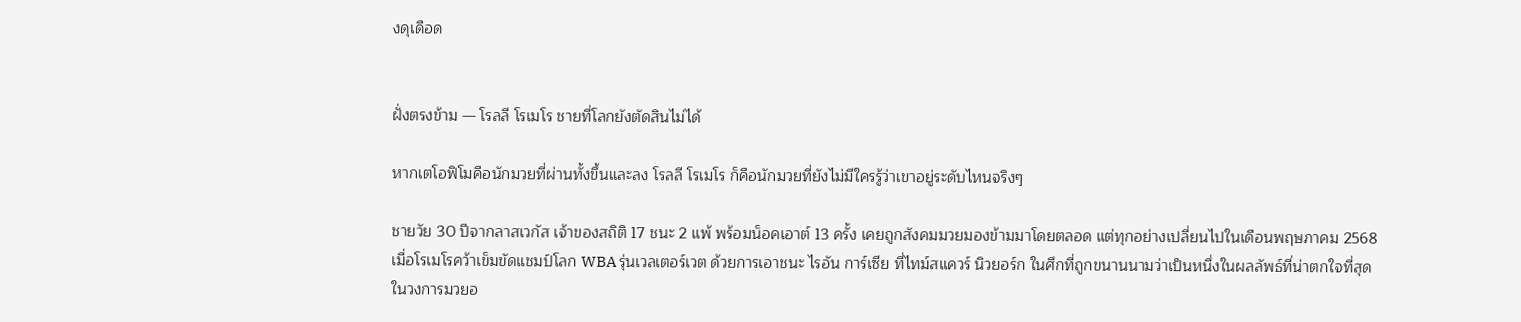งดุเดือด


ฝั่งตรงข้าม — โรลลี โรเมโร ชายที่โลกยังตัดสินไม่ได้

หากเตโอฟิโมคือนักมวยที่ผ่านทั้งขึ้นและลง โรลลี โรเมโร ก็คือนักมวยที่ยังไม่มีใครรู้ว่าเขาอยู่ระดับไหนจริงๆ

ชายวัย 30 ปีจากลาสเวกัส เจ้าของสถิติ 17 ชนะ 2 แพ้ พร้อมน็อคเอาต์ 13 ครั้ง เคยถูกสังคมมวยมองข้ามมาโดยตลอด แต่ทุกอย่างเปลี่ยนไปในเดือนพฤษภาคม 2568 เมื่อโรเมโรคว้าเข็มขัดแชมป์โลก WBA รุ่นเวลเตอร์เวต ด้วยการเอาชนะ ไรอัน การ์เซีย ที่ไทม์สแควร์ นิวยอร์ก ในศึกที่ถูกขนานนามว่าเป็นหนึ่งในผลลัพธ์ที่น่าตกใจที่สุดในวงการมวยอ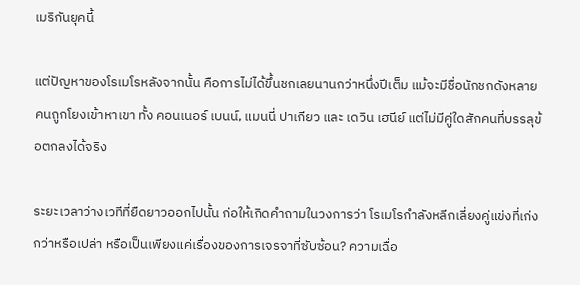เมริกันยุคนี้

แต่ปัญหาของโรเมโรหลังจากนั้น คือการไม่ได้ขึ้นชกเลยนานกว่าหนึ่งปีเต็ม แม้จะมีชื่อนักชกดังหลายคนถูกโยงเข้าหาเขา ทั้ง คอนเนอร์ เบนน์, แมนนี่ ปาเกียว และ เดวิน เฮนีย์ แต่ไม่มีคู่ใดสักคนที่บรรลุข้อตกลงได้จริง

ระยะเวลาว่างเวทีที่ยืดยาวออกไปนั้น ก่อให้เกิดคำถามในวงการว่า โรเมโรกำลังหลีกเลี่ยงคู่แข่งที่เก่งกว่าหรือเปล่า หรือเป็นเพียงแค่เรื่องของการเจรจาที่ซับซ้อน? ความเฉื่อ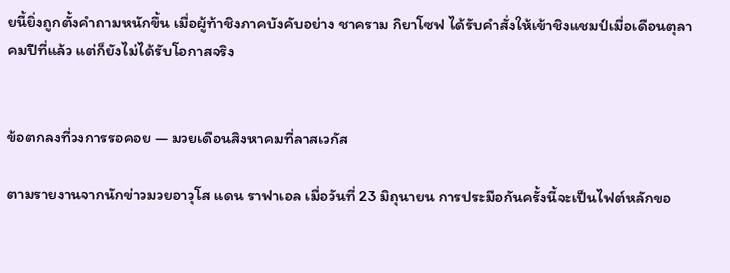ยนี้ยิ่งถูกตั้งคำถามหนักขึ้น เมื่อผู้ท้าชิงภาคบังคับอย่าง ชาคราม กิยาโซฟ ได้รับคำสั่งให้เข้าชิงแชมป์เมื่อเดือนตุลาคมปีที่แล้ว แต่ก็ยังไม่ได้รับโอกาสจริง


ข้อตกลงที่วงการรอคอย — มวยเดือนสิงหาคมที่ลาสเวกัส

ตามรายงานจากนักข่าวมวยอาวุโส แดน ราฟาเอล เมื่อวันที่ 23 มิถุนายน การประมือกันครั้งนี้จะเป็นไฟต์หลักขอ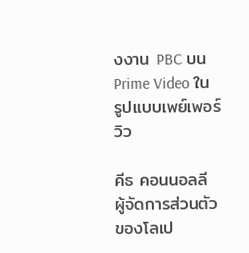งงาน PBC บน Prime Video ในรูปแบบเพย์เพอร์วิว

คีธ คอนนอลลี ผู้จัดการส่วนตัวของโลเป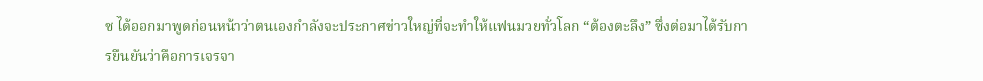ซ ได้ออกมาพูดก่อนหน้าว่าตนเองกำลังจะประกาศข่าวใหญ่ที่จะทำให้แฟนมวยทั่วโลก “ต้องตะลึง” ซึ่งต่อมาได้รับการยืนยันว่าคือการเจรจา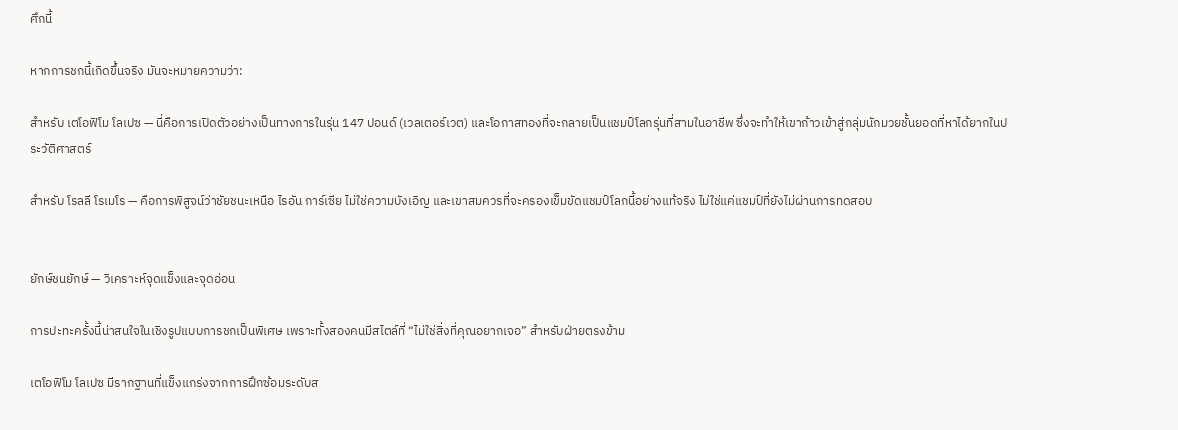ศึกนี้

หากการชกนี้เกิดขึ้นจริง มันจะหมายความว่า:

สำหรับ เตโอฟิโม โลเปซ — นี่คือการเปิดตัวอย่างเป็นทางการในรุ่น 147 ปอนด์ (เวลเตอร์เวต) และโอกาสทองที่จะกลายเป็นแชมป์โลกรุ่นที่สามในอาชีพ ซึ่งจะทำให้เขาก้าวเข้าสู่กลุ่มนักมวยชั้นยอดที่หาได้ยากในประวัติศาสตร์

สำหรับ โรลลี โรเมโร — คือการพิสูจน์ว่าชัยชนะเหนือ ไรอัน การ์เซีย ไม่ใช่ความบังเอิญ และเขาสมควรที่จะครองเข็มขัดแชมป์โลกนี้อย่างแท้จริง ไม่ใช่แค่แชมป์ที่ยังไม่ผ่านการทดสอบ


ยักษ์ชนยักษ์ — วิเคราะห์จุดแข็งและจุดอ่อน

การปะทะครั้งนี้น่าสนใจในเชิงรูปแบบการชกเป็นพิเศษ เพราะทั้งสองคนมีสไตล์ที่ “ไม่ใช่สิ่งที่คุณอยากเจอ” สำหรับฝ่ายตรงข้าม

เตโอฟิโม โลเปซ มีรากฐานที่แข็งแกร่งจากการฝึกซ้อมระดับส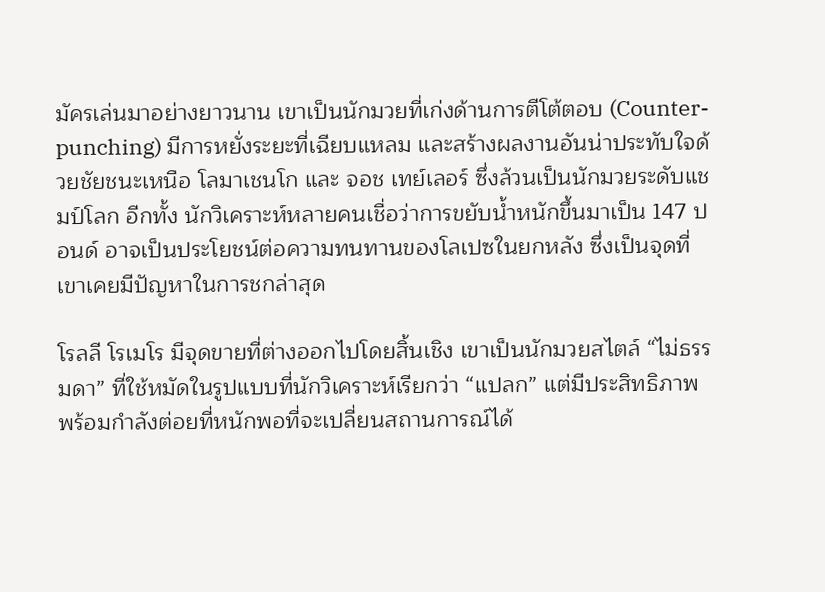มัครเล่นมาอย่างยาวนาน เขาเป็นนักมวยที่เก่งด้านการตีโต้ตอบ (Counter-punching) มีการหยั่งระยะที่เฉียบแหลม และสร้างผลงานอันน่าประทับใจด้วยชัยชนะเหนือ โลมาเชนโก และ จอช เทย์เลอร์ ซึ่งล้วนเป็นนักมวยระดับแชมป์โลก อีกทั้ง นักวิเคราะห์หลายคนเชื่อว่าการขยับน้ำหนักขึ้นมาเป็น 147 ปอนด์ อาจเป็นประโยชน์ต่อความทนทานของโลเปซในยกหลัง ซึ่งเป็นจุดที่เขาเคยมีปัญหาในการชกล่าสุด

โรลลี โรเมโร มีจุดขายที่ต่างออกไปโดยสิ้นเชิง เขาเป็นนักมวยสไตล์ “ไม่ธรรมดา” ที่ใช้หมัดในรูปแบบที่นักวิเคราะห์เรียกว่า “แปลก” แต่มีประสิทธิภาพ พร้อมกำลังต่อยที่หนักพอที่จะเปลี่ยนสถานการณ์ได้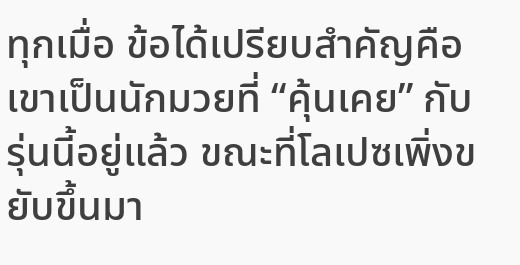ทุกเมื่อ ข้อได้เปรียบสำคัญคือเขาเป็นนักมวยที่ “คุ้นเคย” กับรุ่นนี้อยู่แล้ว ขณะที่โลเปซเพิ่งขยับขึ้นมา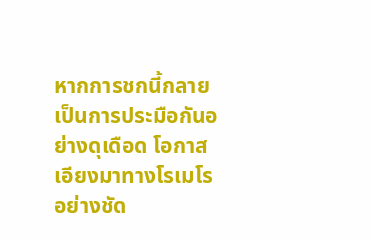หากการชกนี้กลายเป็นการประมือกันอย่างดุเดือด โอกาสเอียงมาทางโรเมโรอย่างชัด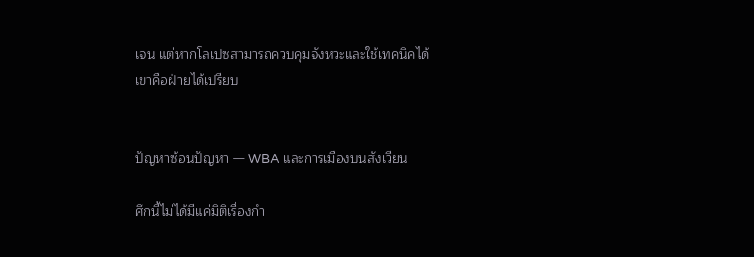เจน แต่หากโลเปซสามารถควบคุมจังหวะและใช้เทคนิคได้ เขาคือฝ่ายได้เปรียบ


ปัญหาซ้อนปัญหา — WBA และการเมืองบนสังเวียน

ศึกนี้ไม่ได้มีแค่มิติเรื่องกำ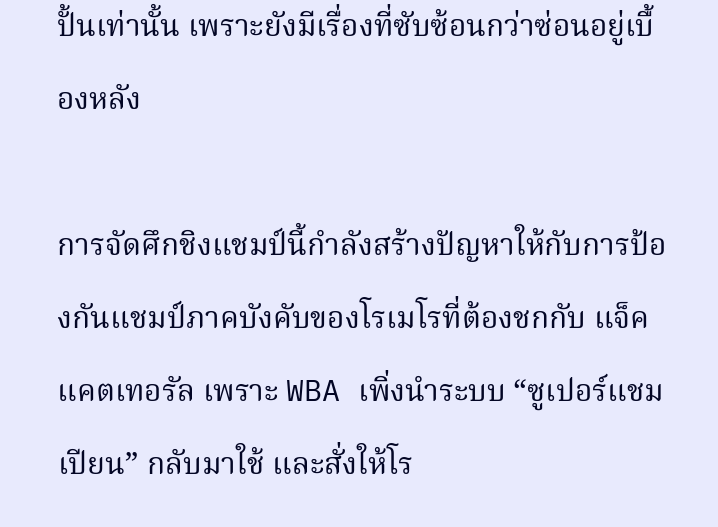ปั้นเท่านั้น เพราะยังมีเรื่องที่ซับซ้อนกว่าซ่อนอยู่เบื้องหลัง

การจัดศึกชิงแชมป์นี้กำลังสร้างปัญหาให้กับการป้องกันแชมป์ภาคบังคับของโรเมโรที่ต้องชกกับ แจ็ค แคตเทอรัล เพราะ WBA เพิ่งนำระบบ “ซูเปอร์แชมเปียน” กลับมาใช้ และสั่งให้โร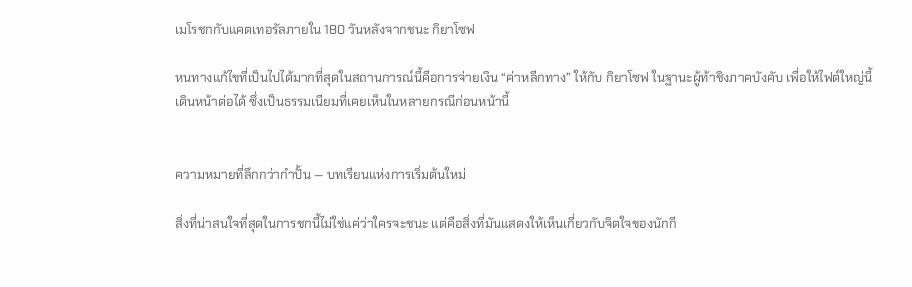เมโรชกกับแคตเทอรัลภายใน 180 วันหลังจากชนะ กิยาโซฟ

หนทางแก้ไขที่เป็นไปได้มากที่สุดในสถานการณ์นี้คือการจ่ายเงิน “ค่าหลีกทาง” ให้กับ กิยาโซฟ ในฐานะผู้ท้าชิงภาคบังคับ เพื่อให้ไฟต์ใหญ่นี้เดินหน้าต่อได้ ซึ่งเป็นธรรมเนียมที่เคยเห็นในหลายกรณีก่อนหน้านี้


ความหมายที่ลึกกว่ากำปั้น — บทเรียนแห่งการเริ่มต้นใหม่

สิ่งที่น่าสนใจที่สุดในการชกนี้ไม่ใช่แค่ว่าใครจะชนะ แต่คือสิ่งที่มันแสดงให้เห็นเกี่ยวกับจิตใจของนักกี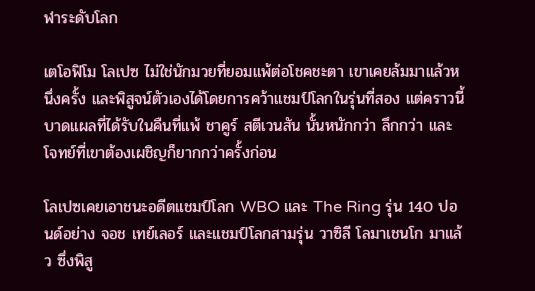ฬาระดับโลก

เตโอฟิโม โลเปซ ไม่ใช่นักมวยที่ยอมแพ้ต่อโชคชะตา เขาเคยล้มมาแล้วหนึ่งครั้ง และพิสูจน์ตัวเองได้โดยการคว้าแชมป์โลกในรุ่นที่สอง แต่คราวนี้บาดแผลที่ได้รับในคืนที่แพ้ ชาคูร์ สตีเวนสัน นั้นหนักกว่า ลึกกว่า และโจทย์ที่เขาต้องเผชิญก็ยากกว่าครั้งก่อน

โลเปซเคยเอาชนะอดีตแชมป์โลก WBO และ The Ring รุ่น 140 ปอนด์อย่าง จอช เทย์เลอร์ และแชมป์โลกสามรุ่น วาซิลี โลมาเชนโก มาแล้ว ซึ่งพิสู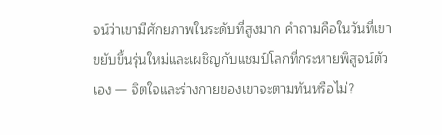จน์ว่าเขามีศักยภาพในระดับที่สูงมาก คำถามคือในวันที่เขาขยับขึ้นรุ่นใหม่และเผชิญกับแชมป์โลกที่กระหายพิสูจน์ตัวเอง — จิตใจและร่างกายของเขาจะตามทันหรือไม่?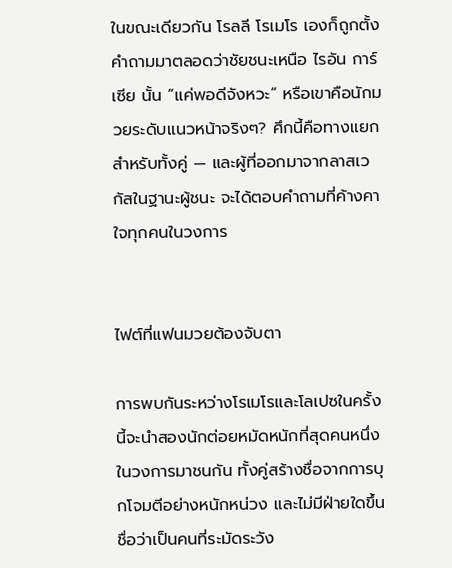ในขณะเดียวกัน โรลลี โรเมโร เองก็ถูกตั้งคำถามมาตลอดว่าชัยชนะเหนือ ไรอัน การ์เซีย นั้น “แค่พอดีจังหวะ” หรือเขาคือนักมวยระดับแนวหน้าจริงๆ? ศึกนี้คือทางแยกสำหรับทั้งคู่ — และผู้ที่ออกมาจากลาสเวกัสในฐานะผู้ชนะ จะได้ตอบคำถามที่ค้างคาใจทุกคนในวงการ


ไฟต์ที่แฟนมวยต้องจับตา

การพบกันระหว่างโรเมโรและโลเปซในครั้งนี้จะนำสองนักต่อยหมัดหนักที่สุดคนหนึ่งในวงการมาชนกัน ทั้งคู่สร้างชื่อจากการบุกโจมตีอย่างหนักหน่วง และไม่มีฝ่ายใดขึ้นชื่อว่าเป็นคนที่ระมัดระวัง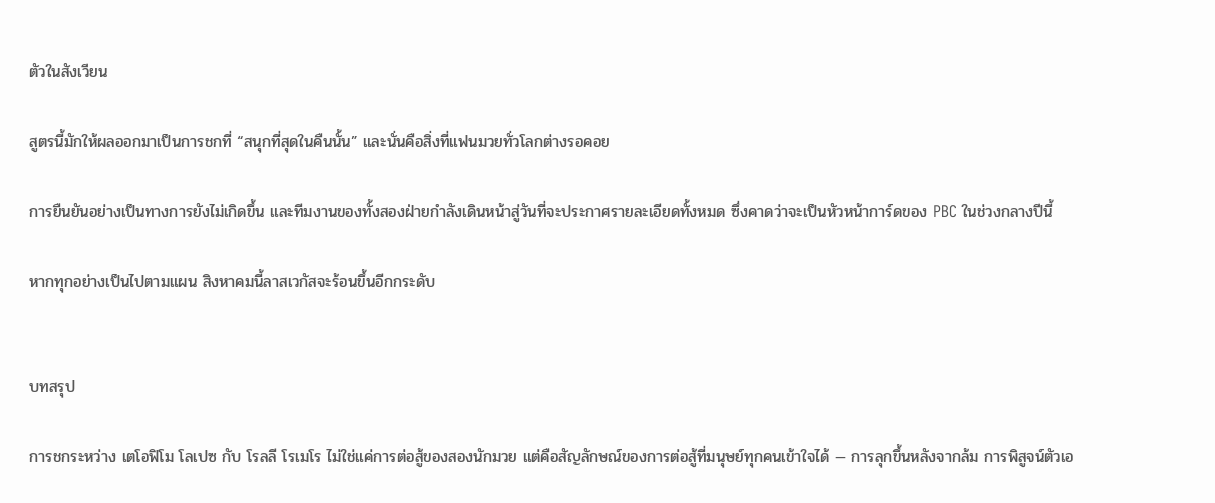ตัวในสังเวียน

สูตรนี้มักให้ผลออกมาเป็นการชกที่ “สนุกที่สุดในคืนนั้น” และนั่นคือสิ่งที่แฟนมวยทั่วโลกต่างรอคอย

การยืนยันอย่างเป็นทางการยังไม่เกิดขึ้น และทีมงานของทั้งสองฝ่ายกำลังเดินหน้าสู่วันที่จะประกาศรายละเอียดทั้งหมด ซึ่งคาดว่าจะเป็นหัวหน้าการ์ดของ PBC ในช่วงกลางปีนี้

หากทุกอย่างเป็นไปตามแผน สิงหาคมนี้ลาสเวกัสจะร้อนขึ้นอีกกระดับ


บทสรุป

การชกระหว่าง เตโอฟิโม โลเปซ กับ โรลลี โรเมโร ไม่ใช่แค่การต่อสู้ของสองนักมวย แต่คือสัญลักษณ์ของการต่อสู้ที่มนุษย์ทุกคนเข้าใจได้ — การลุกขึ้นหลังจากล้ม การพิสูจน์ตัวเอ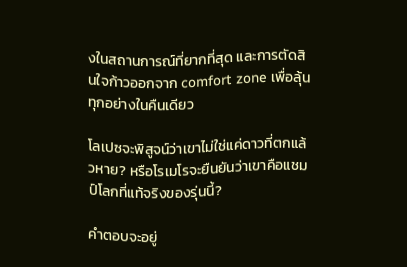งในสถานการณ์ที่ยากที่สุด และการตัดสินใจก้าวออกจาก comfort zone เพื่อลุ้นทุกอย่างในคืนเดียว

โลเปซจะพิสูจน์ว่าเขาไม่ใช่แค่ดาวที่ตกแล้วหาย? หรือโรเมโรจะยืนยันว่าเขาคือแชมป์โลกที่แท้จริงของรุ่นนี้?

คำตอบจะอยู่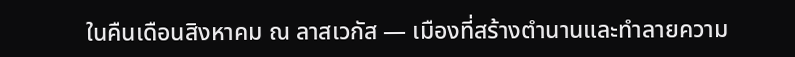ในคืนเดือนสิงหาคม ณ ลาสเวกัส — เมืองที่สร้างตำนานและทำลายความ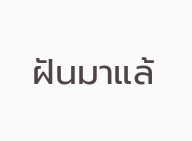ฝันมาแล้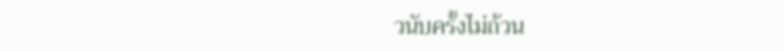วนับครั้งไม่ถ้วน